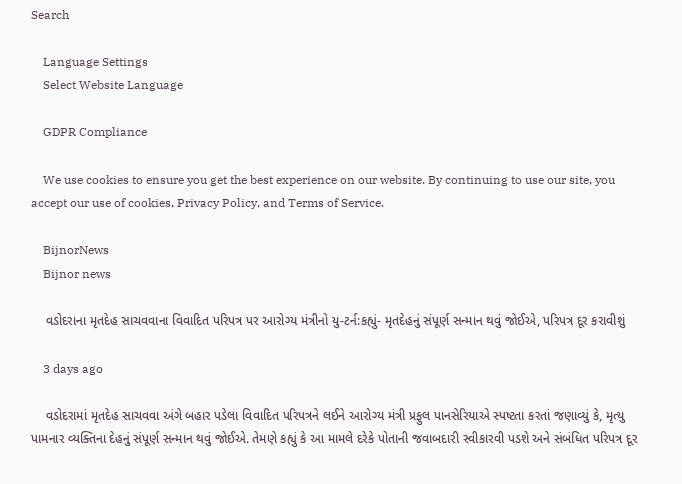Search

    Language Settings
    Select Website Language

    GDPR Compliance

    We use cookies to ensure you get the best experience on our website. By continuing to use our site, you accept our use of cookies, Privacy Policy, and Terms of Service.

    BijnorNews
    Bijnor news

    વડોદરાના મૃતદેહ સાચવવાના વિવાદિત પરિપત્ર પર આરોગ્ય મંત્રીનો યુ-ટર્ન:કહ્યું- મૃતદેહનું સંપૂર્ણ સન્માન થવું જોઈએ, પરિપત્ર દૂર કરાવીશું

    3 days ago

    વડોદરામાં મૃતદેહ સાચવવા અંગે બહાર પડેલા વિવાદિત પરિપત્રને લઈને આરોગ્ય મંત્રી પ્રફુલ પાનસેરિયાએ સ્પષ્ટતા કરતાં જણાવ્યું કે, મૃત્યુ પામનાર વ્યક્તિના દેહનું સંપૂર્ણ સન્માન થવું જોઈએ. તેમણે કહ્યું કે આ મામલે દરેકે પોતાની જવાબદારી સ્વીકારવી પડશે અને સંબંધિત પરિપત્ર દૂર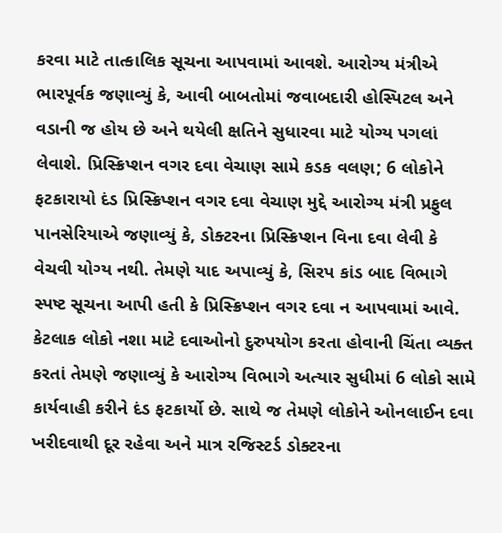કરવા માટે તાત્કાલિક સૂચના આપવામાં આવશે. આરોગ્ય મંત્રીએ ભારપૂર્વક જણાવ્યું કે, આવી બાબતોમાં જવાબદારી હોસ્પિટલ અને વડાની જ હોય છે અને થયેલી ક્ષતિને સુધારવા માટે યોગ્ય પગલાં લેવાશે. પ્રિસ્ક્રિપ્શન વગર દવા વેચાણ સામે કડક વલણ; 6 લોકોને ફટકારાયો દંડ પ્રિસ્ક્રિપ્શન વગર દવા વેચાણ મુદ્દે આરોગ્ય મંત્રી પ્રફુલ પાનસેરિયાએ જણાવ્યું કે, ડોક્ટરના પ્રિસ્ક્રિપ્શન વિના દવા લેવી કે વેચવી યોગ્ય નથી. તેમણે યાદ અપાવ્યું કે, સિરપ કાંડ બાદ વિભાગે સ્પષ્ટ સૂચના આપી હતી કે પ્રિસ્ક્રિપ્શન વગર દવા ન આપવામાં આવે. કેટલાક લોકો નશા માટે દવાઓનો દુરુપયોગ કરતા હોવાની ચિંતા વ્યક્ત કરતાં તેમણે જણાવ્યું કે આરોગ્ય વિભાગે અત્યાર સુધીમાં 6 લોકો સામે કાર્યવાહી કરીને દંડ ફટકાર્યો છે. સાથે જ તેમણે લોકોને ઓનલાઈન દવા ખરીદવાથી દૂર રહેવા અને માત્ર રજિસ્ટર્ડ ડોક્ટરના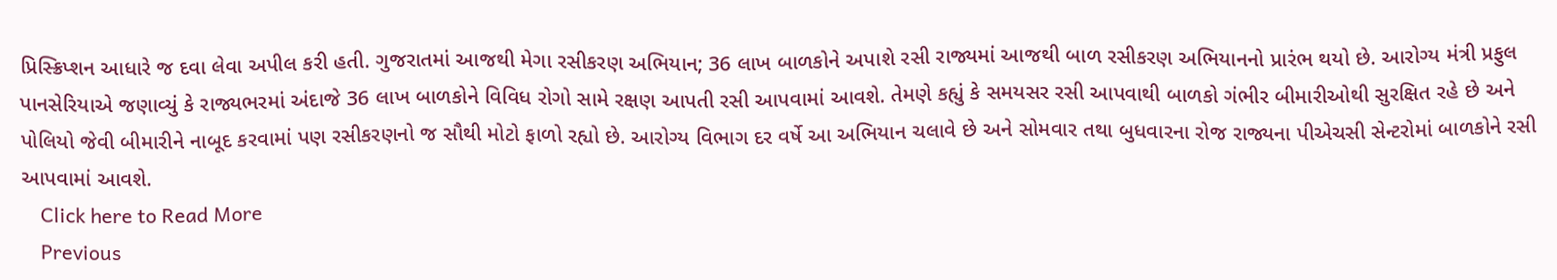પ્રિસ્ક્રિપ્શન આધારે જ દવા લેવા અપીલ કરી હતી. ગુજરાતમાં આજથી મેગા રસીકરણ અભિયાન; 36 લાખ બાળકોને અપાશે રસી રાજ્યમાં આજથી બાળ રસીકરણ અભિયાનનો પ્રારંભ થયો છે. આરોગ્ય મંત્રી પ્રફુલ પાનસેરિયાએ જણાવ્યું કે રાજ્યભરમાં અંદાજે 36 લાખ બાળકોને વિવિધ રોગો સામે રક્ષણ આપતી રસી આપવામાં આવશે. તેમણે કહ્યું કે સમયસર રસી આપવાથી બાળકો ગંભીર બીમારીઓથી સુરક્ષિત રહે છે અને પોલિયો જેવી બીમારીને નાબૂદ કરવામાં પણ રસીકરણનો જ સૌથી મોટો ફાળો રહ્યો છે. આરોગ્ય વિભાગ દર વર્ષે આ અભિયાન ચલાવે છે અને સોમવાર તથા બુધવારના રોજ રાજ્યના પીએચસી સેન્ટરોમાં બાળકોને રસી આપવામાં આવશે.
    Click here to Read More
    Previous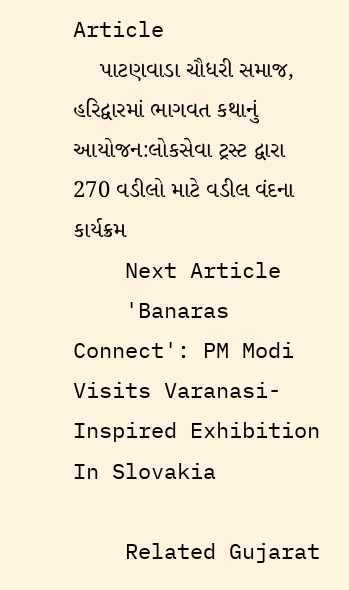Article
    પાટણવાડા ચૌધરી સમાજ, હરિદ્વારમાં ભાગવત કથાનું આયોજન:લોકસેવા ટ્રસ્ટ દ્વારા 270 વડીલો માટે વડીલ વંદના કાર્યક્રમ
    Next Article
    'Banaras Connect': PM Modi Visits Varanasi-Inspired Exhibition In Slovakia

    Related Gujarat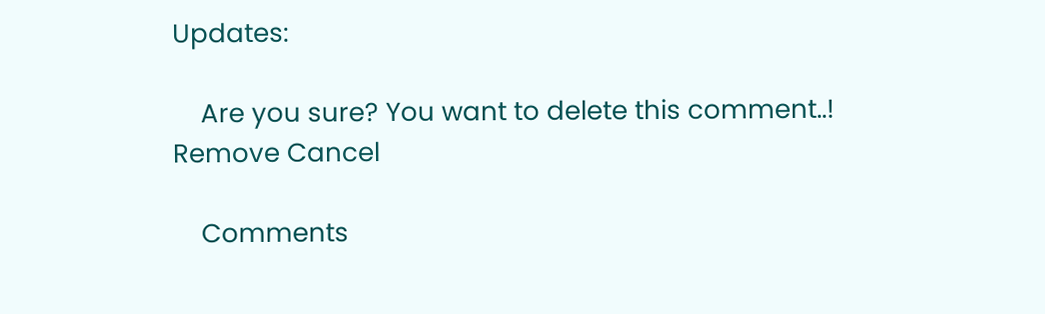Updates:

    Are you sure? You want to delete this comment..! Remove Cancel

    Comments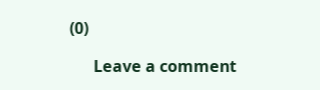(0)

      Leave a comment